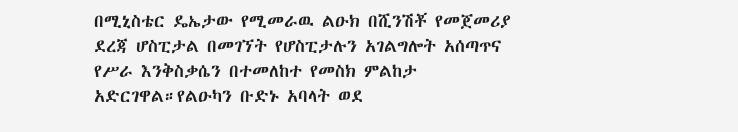በሚኒስቴር ዴኤታው የሚመራዉ ልዑክ በሺንሽቾ የመጀመሪያ ደረጃ ሆስፒታል በመገኘት የሆስፒታሉን አገልግሎት አሰጣጥና የሥራ እንቅስቃሴን በተመለከተ የመስክ ምልከታ አድርገዋል።የልዑካን ቡድኑ አባላት ወደ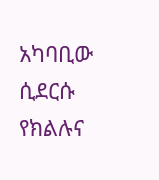አካባቢው ሲደርሱ የክልሉና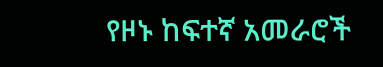የዞኑ ከፍተኛ አመራሮች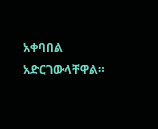አቀባበል አድርገውላቸዋል።